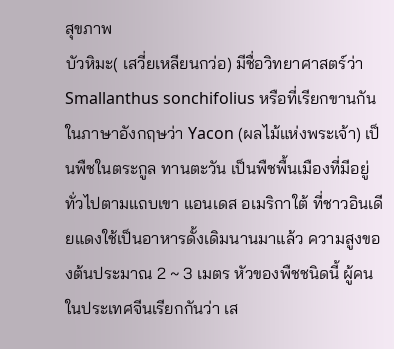สุขภาพ
บัวหิมะ( เสวี่ยเหลียนกว่อ) มีชื่อวิทยาศาสตร์ว่า Smallanthus sonchifolius หรือที่เรียกขานกันในภาษาอังกฤษว่า Yacon (ผลไม้แห่งพระเจ้า) เป็นพืชในตระกูล ทานตะวัน เป็นพืชพื้นเมืองที่มีอยู่ทั่วไปตามแถบเขา แอนเดส อเมริกาใต้ ที่ชาวอินเดียแดงใช้เป็นอาหารดั้งเดิมนานมาแล้ว ความสูงของต้นประมาณ 2 ~ 3 เมตร หัวของพืชชนิดนี้ ผู้คนในประเทศจีนเรียกกันว่า เส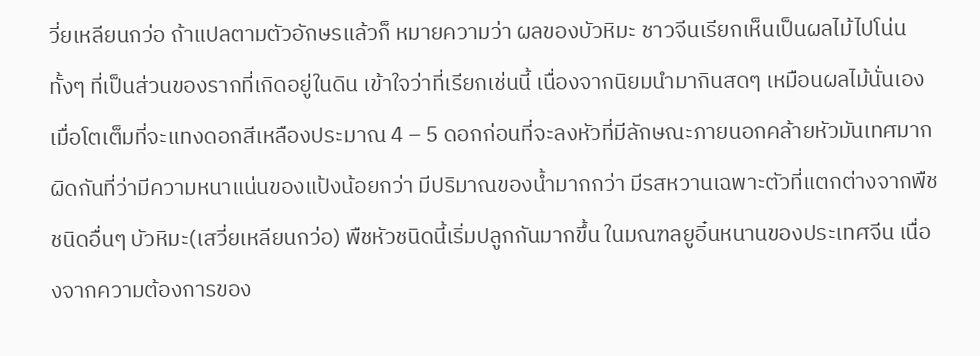วี่ยเหลียนกว่อ ถ้าแปลตามตัวอักษรแล้วก็ หมายความว่า ผลของบัวหิมะ ชาวจีนเรียกเห็นเป็นผลไม้ไปโน่น ทั้งๆ ที่เป็นส่วนของรากที่เกิดอยู่ในดิน เข้าใจว่าที่เรียกเช่นนี้ เนื่องจากนิยมนำมากินสดๆ เหมือนผลไม้นั่นเอง เมื่อโตเต็มที่จะแทงดอกสีเหลืองประมาณ 4 – 5 ดอกก่อนที่จะลงหัวที่มีลักษณะภายนอกคล้ายหัวมันเทศมาก ผิดกันที่ว่ามีความหนาแน่นของแป้งน้อยกว่า มีปริมาณของน้ำมากกว่า มีรสหวานเฉพาะตัวที่แตกต่างจากพืชชนิดอื่นๆ บัวหิมะ(เสวี่ยเหลียนกว่อ) พืชหัวชนิดนี้เริ่มปลูกกันมากขึ้น ในมณฑลยูอิ๋นหนานของประเทศจีน เนื่องจากความต้องการของ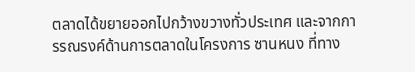ตลาดได้ขยายออกไปกว้างขวางทั่วประเทศ และจากการรณรงค์ด้านการตลาดในโครงการ ซานหนง ที่ทาง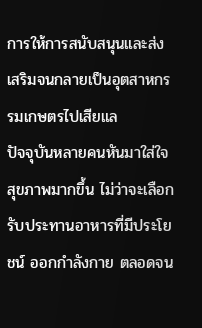การให้การสนับสนุนและส่งเสริมจนกลายเป็นอุตสาหกรรมเกษตรไปเสียแล
ปัจจุบันหลายคนหันมาใส่ใจสุขภาพมากขึ้น ไม่ว่าจะเลือกรับประทานอาหารที่มีประโยชน์ ออกกำลังกาย ตลอดจน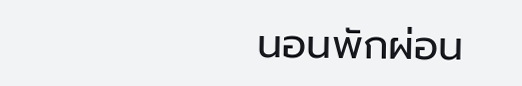นอนพักผ่อน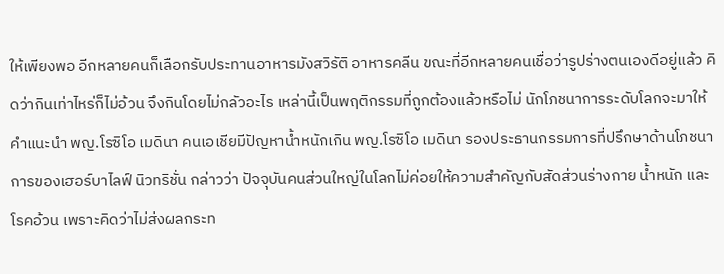ให้เพียงพอ อีกหลายคนก็เลือกรับประทานอาหารมังสวิรัติ อาหารคลีน ขณะที่อีกหลายคนเชื่อว่ารูปร่างตนเองดีอยู่แล้ว คิดว่ากินเท่าไหร่ก็ไม่อ้วน จึงกินโดยไม่กลัวอะไร เหล่านี้เป็นพฤติกรรมที่ถูกต้องแล้วหรือไม่ นักโภชนาการระดับโลกจะมาให้คำแนะนำ พญ.โรซิโอ เมดินา คนเอเชียมีปัญหาน้ำหนักเกิน พญ.โรซิโอ เมดินา รองประธานกรรมการที่ปรึกษาด้านโภชนาการของเฮอร์บาไลฟ์ นิวทริชั่น กล่าวว่า ปัจจุบันคนส่วนใหญ่ในโลกไม่ค่อยให้ความสำคัญกับสัดส่วนร่างกาย น้ำหนัก และโรคอ้วน เพราะคิดว่าไม่ส่งผลกระท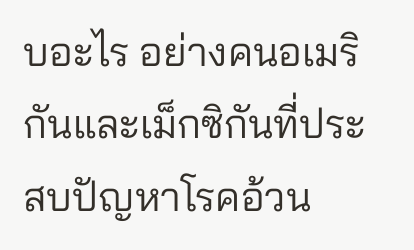บอะไร อย่างคนอเมริกันและเม็กซิกันที่ประสบปัญหาโรคอ้วน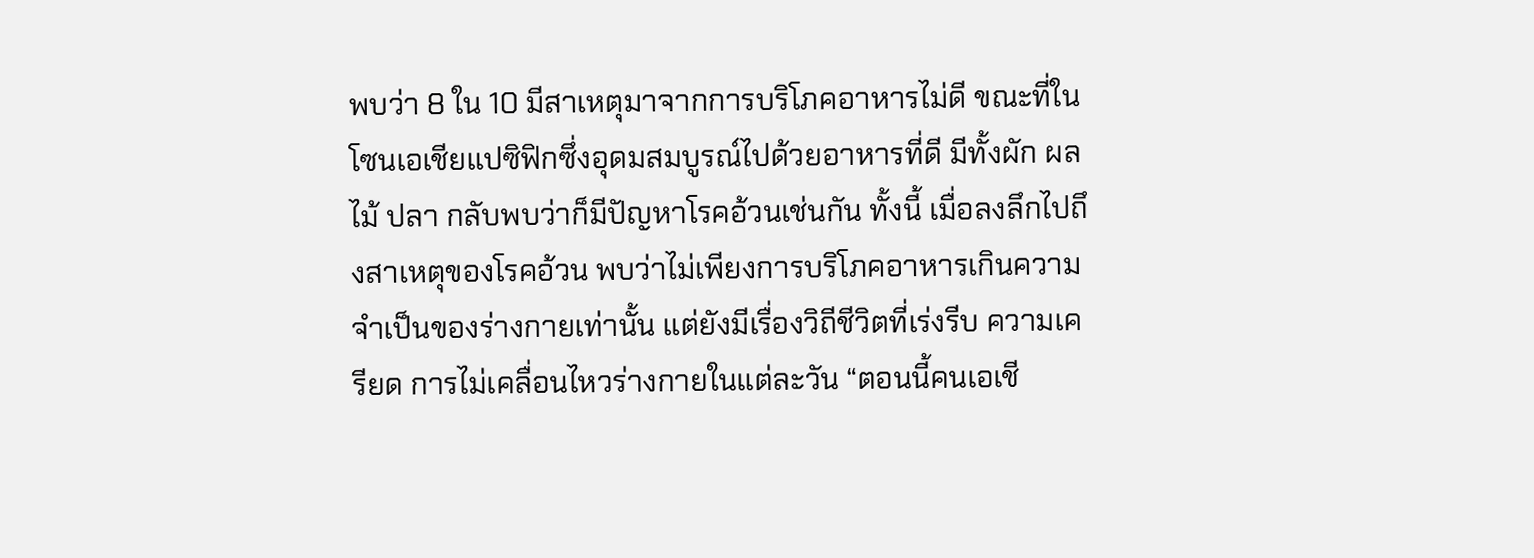พบว่า 8 ใน 10 มีสาเหตุมาจากการบริโภคอาหารไม่ดี ขณะที่ในโซนเอเชียแปซิฟิกซึ่งอุดมสมบูรณ์ไปด้วยอาหารที่ดี มีทั้งผัก ผลไม้ ปลา กลับพบว่าก็มีปัญหาโรคอ้วนเช่นกัน ทั้งนี้ เมื่อลงลึกไปถึงสาเหตุของโรคอ้วน พบว่าไม่เพียงการบริโภคอาหารเกินความจำเป็นของร่างกายเท่านั้น แต่ยังมีเรื่องวิถีชีวิตที่เร่งรีบ ความเครียด การไม่เคลื่อนไหวร่างกายในแต่ละวัน “ตอนนี้คนเอเชี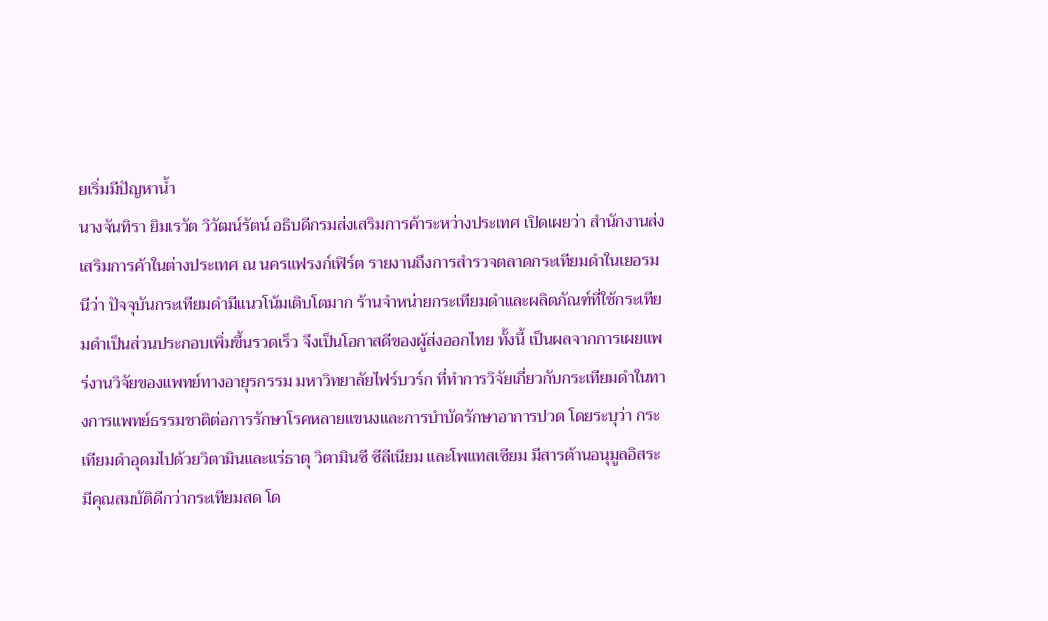ยเริ่มมีปัญหาน้ำ
นางจันทิรา ยิมเรวัต วิวัฒน์รัตน์ อธิบดีกรมส่งเสริมการค้าระหว่างประเทศ เปิดเผยว่า สำนักงานส่งเสริมการค้าในต่างประเทศ ณ นครแฟรงก์เฟิร์ต รายงานถึงการสำรวจตลาดกระเทียมดำในเยอรมนีว่า ปัจจุบันกระเทียมดำมีแนวโน้มเติบโตมาก ร้านจำหน่ายกระเทียมดำและผลิตภัณฑ์ที่ใช้กระเทียมดำเป็นส่วนประกอบเพิ่มขึ้นรวดเร็ว จึงเป็นโอกาสดีของผู้ส่งออกไทย ทั้งนี้ เป็นผลจากการเผยแพร่งานวิจัยของแพทย์ทางอายุรกรรม มหาวิทยาลัยไฟร์บวร์ก ที่ทำการวิจัยเกี่ยวกับกระเทียมดำในทางการแพทย์ธรรมชาติต่อการรักษาโรคหลายแขนงและการบำบัดรักษาอาการปวด โดยระบุว่า กระเทียมดำอุดมไปด้วยวิตามินและแร่ธาตุ วิตามินซี ซีลีเนียม และโพแทสเซียม มีสารต้านอนุมูลอิสระ มีคุณสมบัติดีกว่ากระเทียมสด โด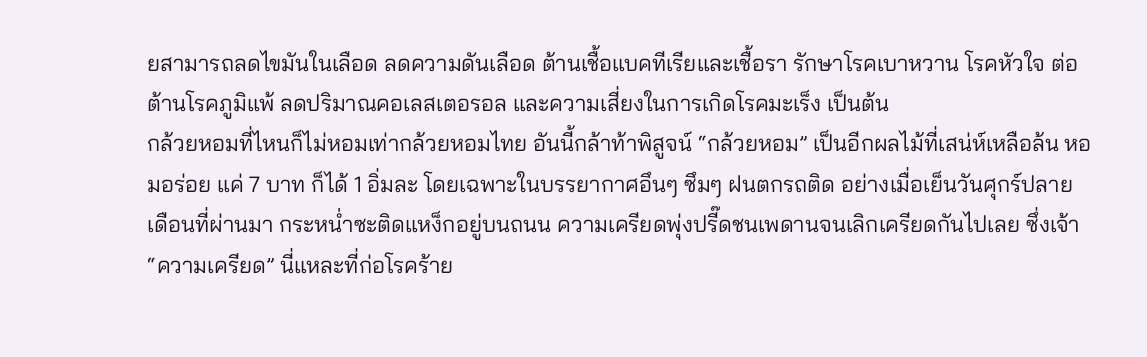ยสามารถลดไขมันในเลือด ลดความดันเลือด ต้านเชื้อแบคทีเรียและเชื้อรา รักษาโรคเบาหวาน โรคหัวใจ ต่อต้านโรคภูมิแพ้ ลดปริมาณคอเลสเตอรอล และความเสี่ยงในการเกิดโรคมะเร็ง เป็นต้น
กล้วยหอมที่ไหนก็ไม่หอมเท่ากล้วยหอมไทย อันนี้กล้าท้าพิสูจน์ “กล้วยหอม” เป็นอีกผลไม้ที่เสน่ห์เหลือล้น หอมอร่อย แค่ 7 บาท ก็ได้ 1 อิ่มละ โดยเฉพาะในบรรยากาศอึนๆ ซึมๆ ฝนตกรถติด อย่างเมื่อเย็นวันศุกร์ปลายเดือนที่ผ่านมา กระหน่ำซะติดแหง็กอยู่บนถนน ความเครียดพุ่งปรี๊ดชนเพดานจนเลิกเครียดกันไปเลย ซึ่งเจ้า “ความเครียด” นี่แหละที่ก่อโรคร้าย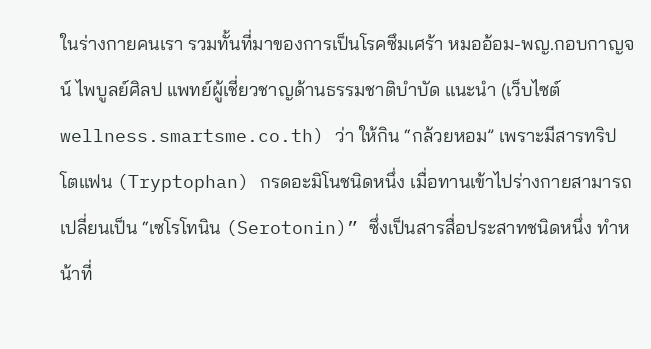ในร่างกายคนเรา รวมทั้นที่มาของการเป็นโรคซึมเศร้า หมออ้อม-พญ.กอบกาญจน์ ไพบูลย์ศิลป แพทย์ผู้เชี่ยวชาญด้านธรรมชาติบำบัด แนะนำ (เว็บไซต์ wellness.smartsme.co.th) ว่า ให้กิน “กล้วยหอม” เพราะมีสารทริปโตแฟน (Tryptophan) กรดอะมิโนชนิดหนึ่ง เมื่อทานเข้าไปร่างกายสามารถเปลี่ยนเป็น “เซโรโทนิน (Serotonin)” ซึ่งเป็นสารสื่อประสาทชนิดหนึ่ง ทำหน้าที่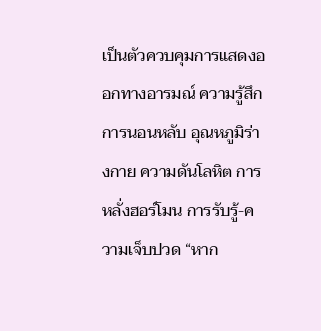เป็นตัวควบคุมการแสดงออกทางอารมณ์ ความรู้สึก การนอนหลับ อุณหภูมิร่างกาย ความดันโลหิต การหลั่งฮอร์โมน การรับรู้-ความเจ็บปวด “หาก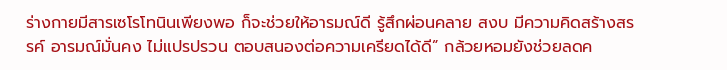ร่างกายมีสารเซโรโทนินเพียงพอ ก็จะช่วยให้อารมณ์ดี รู้สึกผ่อนคลาย สงบ มีความคิดสร้างสรรค์ อารมณ์มั่นคง ไม่แปรปรวน ตอบสนองต่อความเครียดได้ดี” กล้วยหอมยังช่วยลดค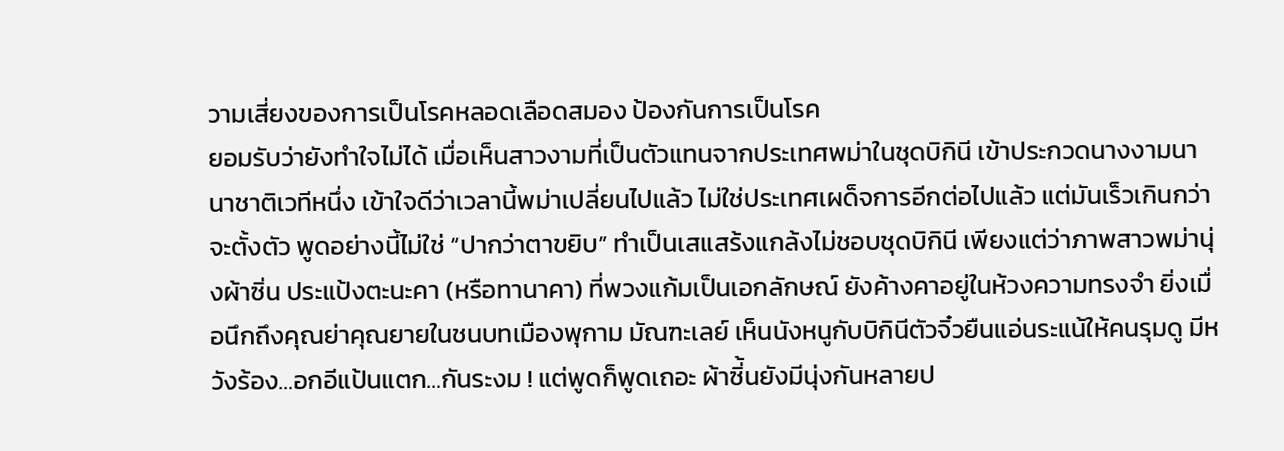วามเสี่ยงของการเป็นโรคหลอดเลือดสมอง ป้องกันการเป็นโรค
ยอมรับว่ายังทำใจไม่ได้ เมื่อเห็นสาวงามที่เป็นตัวแทนจากประเทศพม่าในชุดบิกินี เข้าประกวดนางงามนานาชาติเวทีหนึ่ง เข้าใจดีว่าเวลานี้พม่าเปลี่ยนไปแล้ว ไม่ใช่ประเทศเผด็จการอีกต่อไปแล้ว แต่มันเร็วเกินกว่าจะตั้งตัว พูดอย่างนี้ไม่ใช่ “ปากว่าตาขยิบ” ทำเป็นเสแสร้งแกล้งไม่ชอบชุดบิกินี เพียงแต่ว่าภาพสาวพม่านุ่งผ้าซิ่น ประแป้งตะนะคา (หรือทานาคา) ที่พวงแก้มเป็นเอกลักษณ์ ยังค้างคาอยู่ในห้วงความทรงจำ ยิ่งเมื่อนึกถึงคุณย่าคุณยายในชนบทเมืองพุกาม มัณฑะเลย์ เห็นนังหนูกับบิกินีตัวจิ๋วยืนแอ่นระแน้ให้คนรุมดู มีหวังร้อง…อกอีแป้นแตก…กันระงม ! แต่พูดก็พูดเถอะ ผ้าซิ่้นยังมีนุ่งกันหลายป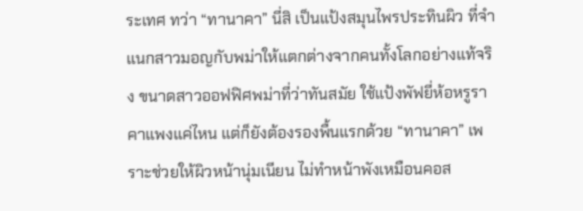ระเทศ ทว่า “ทานาคา” นี่สิ เป็นแป้งสมุนไพรประทินผิว ที่จำแนกสาวมอญกับพม่าให้แตกต่างจากคนทั้งโลกอย่างแท้จริง ขนาดสาวออฟฟิศพม่าที่ว่าทันสมัย ใช้แป้งพัฟยี่ห้อหรูราคาแพงแค่ไหน แต่ก็ยังต้องรองพื้นแรกด้วย “ทานาคา” เพราะช่วยให้ผิวหน้านุ่มเนียน ไม่ทำหน้าพังเหมือนคอส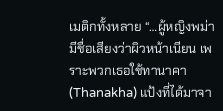เมติกทั้งหลาย “…ผู้หญิงพม่ามีชื่อเสียงว่าผิวหน้าเนียน เพราะพวกเธอใช้ทานาคา (Thanakha) แป้งที่ได้มาจา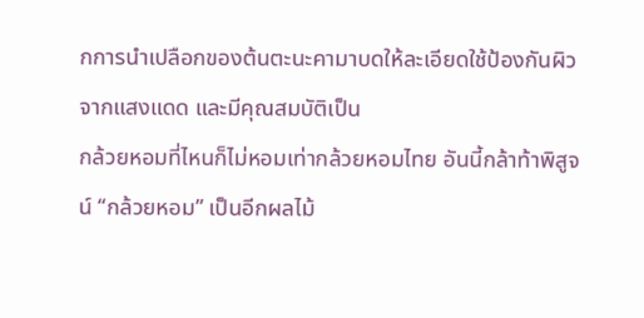กการนำเปลือกของต้นตะนะคามาบดให้ละเอียดใช้ป้องกันผิวจากแสงแดด และมีคุณสมบัติเป็น
กล้วยหอมที่ไหนก็ไม่หอมเท่ากล้วยหอมไทย อันนี้กล้าท้าพิสูจน์ “กล้วยหอม” เป็นอีกผลไม้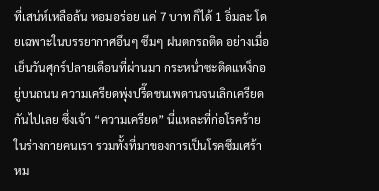ที่เสน่ห์เหลือล้น หอมอร่อย แค่ 7 บาท ก็ได้ 1 อิ่มละ โดยเฉพาะในบรรยากาศอึนๆ ซึมๆ ฝนตกรถติด อย่างเมื่อเย็นวันศุกร์ปลายเดือนที่ผ่านมา กระหน่ำซะติดแหง็กอยู่บนถนน ความเครียดพุ่งปรี๊ดชนเพดานจนเลิกเครียดกันไปเลย ซึ่งเจ้า “ความเครียด” นี่แหละที่ก่อโรคร้ายในร่างกายคนเรา รวมทั้งที่มาของการเป็นโรคซึมเศร้า หม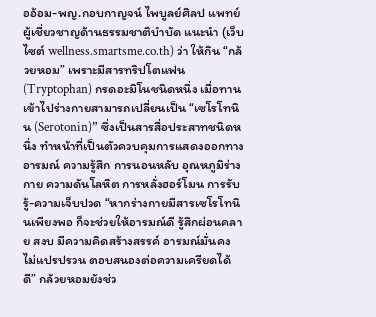ออ้อม-พญ.กอบกาญจน์ ไพบูลย์ศิลป แพทย์ผู้เชี่ยวชาญด้านธรรมชาติบำบัด แนะนำ (เว็บไซต์ wellness.smartsme.co.th) ว่า ให้กิน “กล้วยหอม” เพราะมีสารทริปโตแฟน (Tryptophan) กรดอะมิโนชนิดหนึ่ง เมื่อทานเข้าไปร่างกายสามารถเปลี่ยนเป็น “เซโรโทนิน (Serotonin)” ซึ่งเป็นสารสื่อประสาทชนิดหนึ่ง ทำหน้าที่เป็นตัวควบคุมการแสดงออกทางอารมณ์ ความรู้สึก การนอนหลับ อุณหภูมิร่างกาย ความดันโลหิต การหลั่งฮอร์โมน การรับรู้-ความเจ็บปวด “หากร่างกายมีสารเซโรโทนินเพียงพอ ก็จะช่วยให้อารมณ์ดี รู้สึกผ่อนคลาย สงบ มีความคิดสร้างสรรค์ อารมณ์มั่นคง ไม่แปรปรวน ตอบสนองต่อความเครียดได้ดี” กล้วยหอมยังช่ว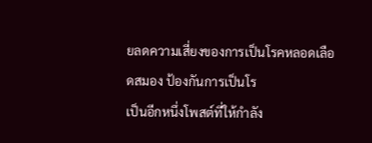ยลดความเสี่ยงของการเป็นโรคหลอดเลือดสมอง ป้องกันการเป็นโร
เป็นอีกหนึ่งโพสต์ที่ให้กำลัง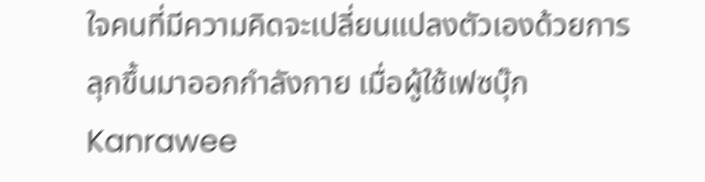ใจคนที่มีความคิดจะเปลี่ยนแปลงตัวเองด้วยการลุกขึ้นมาออกกำลังกาย เมื่อผู้ใช้เฟซบุ๊ก Kanrawee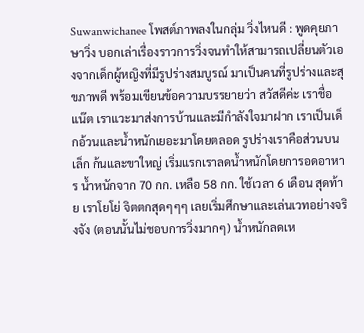Suwanwichanee โพสต์ภาพลงในกลุ่ม วิ่งไหนดี : พูดคุยภาษาวิ่ง บอกเล่าเรื่องราวการวิ่งจนทำให้สามารถเปลี่ยนตัวเองจากเด็กผู้หญิงที่มีรูปร่างสมบูรณ์ มาเป็นคนที่รูปร่างและสุขภาพดี พร้อมเขียนข้อความบรรยายว่า สวัสดีค่ะ เราชื่อแน๊ต เราแวะมาส่งการบ้านและมีกำลังใจมาฝาก เราเป็นเด็กอ้วนและน้ำหนักเยอะมาโดยตลอด รูปร่างเราคือส่วนบนเล็ก ก้นและขาใหญ่ เริ่มแรกเราลดน้ำหนักโดยการอดอาหาร น้ำหนักจาก 70 กก. เหลือ 58 กก. ใช้เวลา 6 เดือน สุดท้าย เราโยโย่ จิตตกสุดๆๆๆ เลยเริ่มศึกษาและเล่นเวทอย่างจริงจัง (ตอนนั้นไม่ชอบการวิ่งมากๆ) น้ำหนักลดเห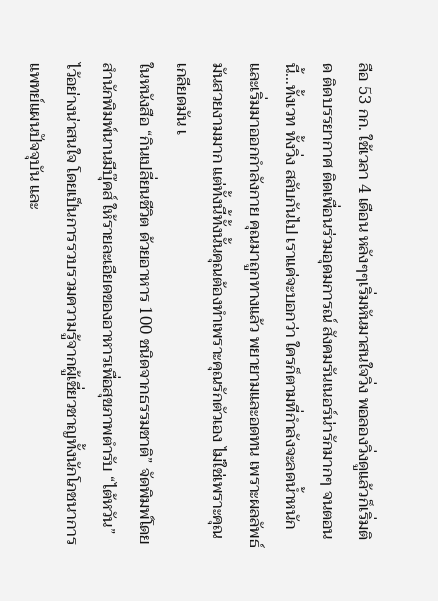ลือ 53 กก. ใช้เวลา 4 เดือน หลังๆๆเริ่มหันมาสนใจวิ่ง พอลองวิ่งดูแล้วก็เริ่มติด ติดบรรยากาศ ติดเพื่อนร่วมอุดมการณ์ สังคมรันเนอร์น่ารักมากๆ จนตอนนี้…ทั้งเวท ทั้งวิ่ง สลับกันไป เราแค่จะบอกว่า ใครก็ตามที่กำลังจะลดน้ำหนัก และเริ่มมาออกกำลังกาย คุณมาถูกทางแล้ว พยายามและอดทน เพราะผลลัพธ์มันสวยงามมาก แต่ทั้งนี้ทั้งนั้นคุณต้องทำเพราะคุณรักตัวเอง ไม่ใช่เพราะคุณเกลียดมัน เ
ในหนังสือ “กินเปลี่ยนชีวิต ด้วยอาหาร 100 ชนิดจากธรรมชาติ” จัดพิมพ์โดย สำนักพิมพ์นานมีบุ๊คส์ ให้รายละเอียดของอาหารเพื่อสุขภาพตำรับ “ไต้หวัน” ไว้อย่างน่าสนใจ โดยเป็นการรวบรวมความรู้จากผู้เชี่ยวชาญทั้งนักโภชนาการ แพทย์แผนปัจจุบัน และ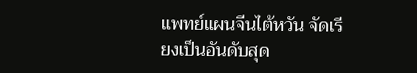แพทย์แผนจีนไต้หวัน จัดเรียงเป็นอันดับสุด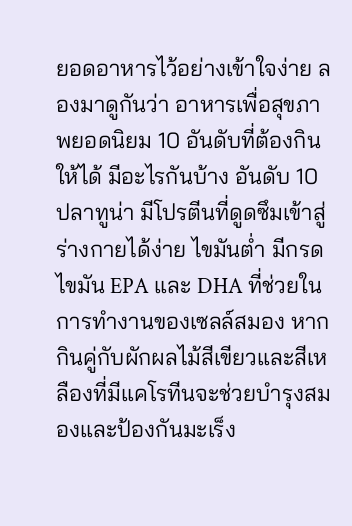ยอดอาหารไว้อย่างเข้าใจง่าย ลองมาดูกันว่า อาหารเพื่อสุขภาพยอดนิยม 10 อันดับที่ต้องกินให้ได้ มีอะไรกันบ้าง อันดับ 10 ปลาทูน่า มีโปรตีนที่ดูดซึมเข้าสู่ร่างกายได้ง่าย ไขมันต่ำ มีกรดไขมัน EPA และ DHA ที่ช่วยในการทำงานของเซลล์สมอง หากกินคู่กับผักผลไม้สีเขียวและสีเหลืองที่มีแคโรทีนจะช่วยบำรุงสมองและป้องกันมะเร็ง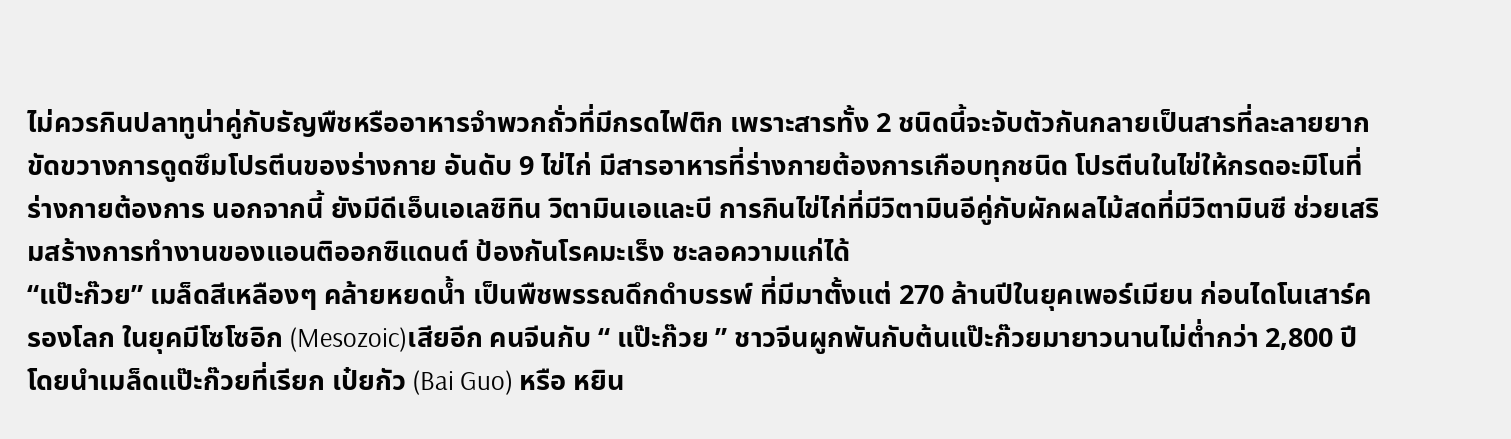ไม่ควรกินปลาทูน่าคู่กับธัญพืชหรืออาหารจำพวกถั่วที่มีกรดไฟติก เพราะสารทั้ง 2 ชนิดนี้จะจับตัวกันกลายเป็นสารที่ละลายยาก ขัดขวางการดูดซึมโปรตีนของร่างกาย อันดับ 9 ไข่ไก่ มีสารอาหารที่ร่างกายต้องการเกือบทุกชนิด โปรตีนในไข่ให้กรดอะมิโนที่ร่างกายต้องการ นอกจากนี้ ยังมีดีเอ็นเอเลซิทิน วิตามินเอและบี การกินไข่ไก่ที่มีวิตามินอีคู่กับผักผลไม้สดที่มีวิตามินซี ช่วยเสริมสร้างการทำงานของแอนติออกซิแดนต์ ป้องกันโรคมะเร็ง ชะลอความแก่ได้
“แป๊ะก๊วย” เมล็ดสีเหลืองๆ คล้ายหยดน้ำ เป็นพืชพรรณดึกดำบรรพ์ ที่มีมาตั้งแต่ 270 ล้านปีในยุคเพอร์เมียน ก่อนไดโนเสาร์ครองโลก ในยุคมีโซโซอิก (Mesozoic)เสียอีก คนจีนกับ “ แป๊ะก๊วย ” ชาวจีนผูกพันกับต้นแป๊ะก๊วยมายาวนานไม่ต่ำกว่า 2,800 ปี โดยนำเมล็ดแป๊ะก๊วยที่เรียก เป๋ยกัว (Bai Guo) หรือ หยิน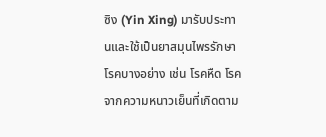ซิง (Yin Xing) มารับประทานและใช้เป็นยาสมุนไพรรักษาโรคบางอย่าง เช่น โรคหืด โรคจากความหนาวเย็นที่เกิดตาม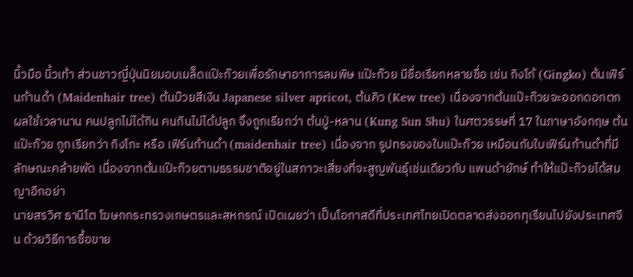นิ้วมือ นิ้วเท้า ส่วนชาวญี่ปุ่นนิยมอบเมล็ดแป๊ะก๊วยเพื่อรักษาอาการลมพิษ แป๊ะก๊วย มีชื่อเรียกหลายชื่อ เช่น กิงโก้ (Gingko) ต้นเฟิร์นก้านดำ (Maidenhair tree) ต้นบ๊วยสีเงิน Japanese silver apricot, ต้นคิว (Kew tree) เนื่องจากต้นแป๊ะก๊วยจะออกดอกตกผลใช้เวลานาน คนปลูกไม่ได้กิน คนกินไม่ได้ปลูก จึงถูกเรียกว่า ต้นปู่-หลาน (Kung Sun Shu) ในศตวรรษที่ 17 ในภาษาอังกฤษ ต้นแป๊ะก๊วย ถูกเรียกว่า กิงโกะ หรือ เฟิร์นก้านดำ (maidenhair tree) เนื่องจาก รูปทรงของใบแป๊ะก๊วย เหมือนกับใบเฟิร์นก้านดำที่มีลักษณะคล้ายพัด เนื่องจากต้นแป๊ะก๊วยตามธรรมชาติอยู่ในสภาวะเสี่ยงที่จะสูญพันธุ์เช่นเดียวกับ แพนด้ายักษ์ ทำให้แป๊ะก๊วยได้สมญาอีกอย่า
นายสรวิศ ธานีโต โฆษกกระทรวงเกษตรและสหกรณ์ เปิดเผยว่า เป็นโอกาสดีที่ประเทศไทยเปิดตลาดส่งออกทุเรียนไปยังประเทศจีน ด้วยวิธีการซื้อขาย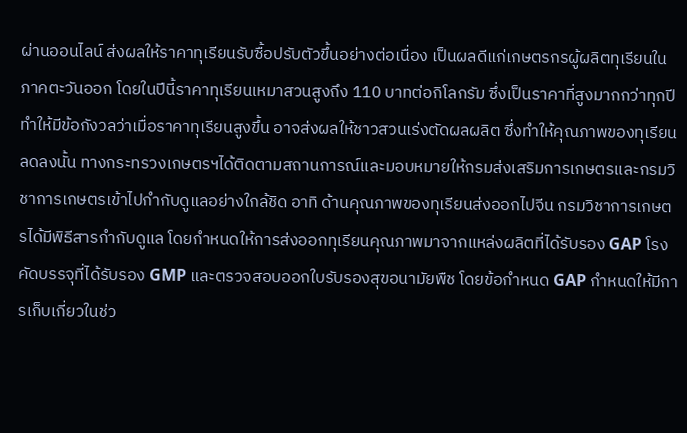ผ่านออนไลน์ ส่งผลให้ราคาทุเรียนรับซื้อปรับตัวขึ้นอย่างต่อเนื่อง เป็นผลดีแก่เกษตรกรผู้ผลิตทุเรียนในภาคตะวันออก โดยในปีนี้ราคาทุเรียนเหมาสวนสูงถึง 110 บาทต่อกิโลกรัม ซึ่งเป็นราคาที่สูงมากกว่าทุกปี ทำให้มีข้อกังวลว่าเมื่อราคาทุเรียนสูงขึ้น อาจส่งผลให้ชาวสวนเร่งตัดผลผลิต ซึ่งทำให้คุณภาพของทุเรียนลดลงนั้น ทางกระทรวงเกษตรฯได้ติดตามสถานการณ์และมอบหมายให้กรมส่งเสริมการเกษตรและกรมวิชาการเกษตรเข้าไปกำกับดูแลอย่างใกล้ชิด อาทิ ด้านคุณภาพของทุเรียนส่งออกไปจีน กรมวิชาการเกษตรได้มีพิธีสารกำกับดูแล โดยกำหนดให้การส่งออกทุเรียนคุณภาพมาจากแหล่งผลิตที่ได้รับรอง GAP โรงคัดบรรจุที่ได้รับรอง GMP และตรวจสอบออกใบรับรองสุขอนามัยพืช โดยข้อกำหนด GAP กำหนดให้มีการเก็บเกี่ยวในช่ว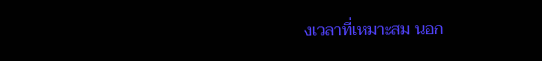งเวลาที่เหมาะสม นอก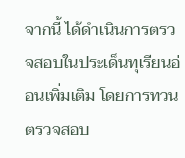จากนี้ ได้ดำเนินการตรวจสอบในประเด็นทุเรียนอ่อนเพิ่มเติม โดยการทวนตรวจสอบ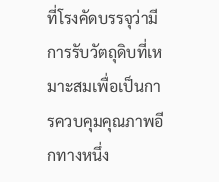ที่โรงคัดบรรจุว่ามีการรับวัตถุดิบที่เหมาะสมเพื่อเป็นการควบคุมคุณภาพอีกทางหนึ่ง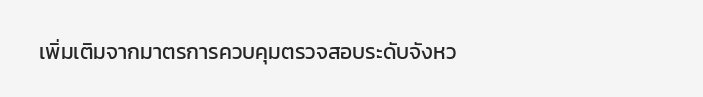เพิ่มเติมจากมาตรการควบคุมตรวจสอบระดับจังหว